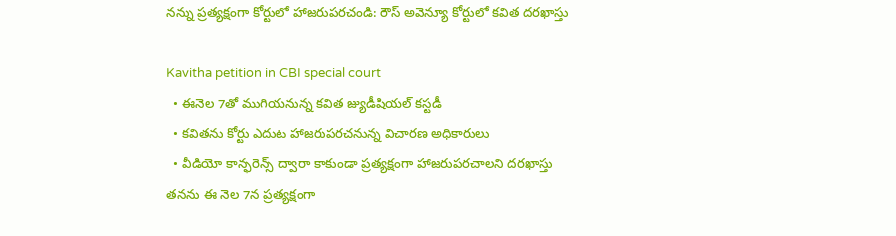నన్ను ప్రత్యక్షంగా కోర్టులో హాజరుపరచండి: రౌస్ అవెన్యూ కోర్టులో కవిత దరఖాస్తు

Kavitha petition in CBI special court
  • ఈనెల 7తో ముగియనున్న కవిత జ్యుడీషియల్ కస్టడీ
  • కవితను కోర్టు ఎదుట హాజరుపరచనున్న విచారణ అధికారులు
  • వీడియో కాన్ఫరెన్స్ ద్వారా కాకుండా ప్రత్యక్షంగా హాజరుపరచాలని దరఖాస్తు
తనను ఈ నెల 7న ప్రత్యక్షంగా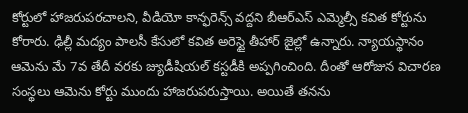కోర్టులో హాజరుపరచాలని, వీడియో కాన్ఫరెన్స్ వద్దని బీఆర్ఎస్ ఎమ్మెల్సీ కవిత కోర్టును కోరారు. ఢిల్లీ మద్యం పాలసీ కేసులో కవిత అరెస్టై తీహార్ జైల్లో ఉన్నారు. న్యాయస్థానం ఆమెను మే 7వ తేదీ వరకు జ్యుడీషియల్ కస్టడీకి అప్పగించింది. దీంతో ఆరోజున విచారణ సంస్థలు ఆమెను కోర్టు ముందు హాజరుపరుస్తాయి. అయితే తనను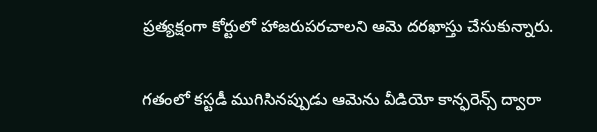ప్రత్యక్షంగా కోర్టులో హాజరుపరచాలని ఆమె దరఖాస్తు చేసుకున్నారు.

గతంలో కస్టడీ ముగిసినప్పుడు ఆమెను వీడియో కాన్ఫరెన్స్ ద్వారా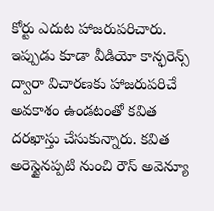కోర్టు ఎదుట హాజరుపరిచారు. ఇప్పుడు కూడా వీడియో కాన్ఫరెన్స్ ద్వారా విచారణకు హాజరుపరిచే అవకాశం ఉండటంతో కవిత దరఖాస్తు చేసుకున్నారు. కవిత అరెస్టైనప్పటి నుంచి రౌస్ అవెన్యూ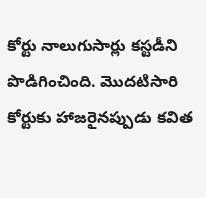కోర్టు నాలుగుసార్లు కస్టడీని పొడిగించింది. మొదటిసారి కోర్టుకు హాజరైనప్పుడు కవిత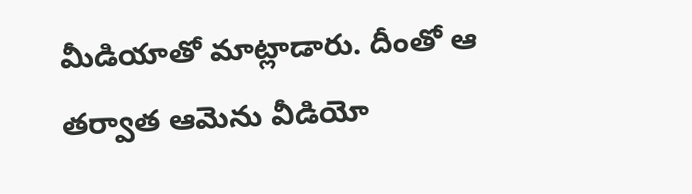మీడియాతో మాట్లాడారు. దీంతో ఆ తర్వాత ఆమెను వీడియో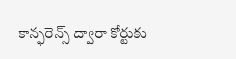కాన్ఫరెన్స్ ద్వారా కోర్టుకు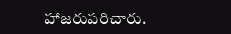హాజరుపరిచారు.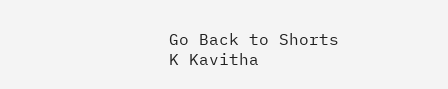Go Back to Shorts
K Kavitha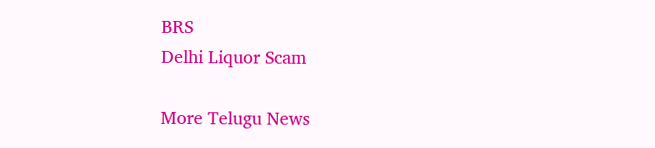BRS
Delhi Liquor Scam

More Telugu News